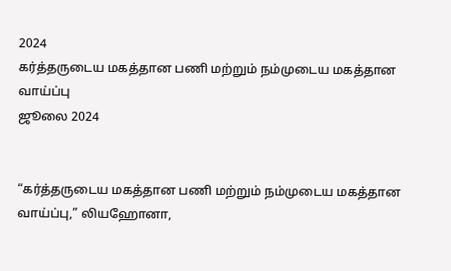2024
கர்த்தருடைய மகத்தான பணி மற்றும் நம்முடைய மகத்தான வாய்ப்பு
ஜூலை 2024


“கர்த்தருடைய மகத்தான பணி மற்றும் நம்முடைய மகத்தான வாய்ப்பு,” லியஹோனா,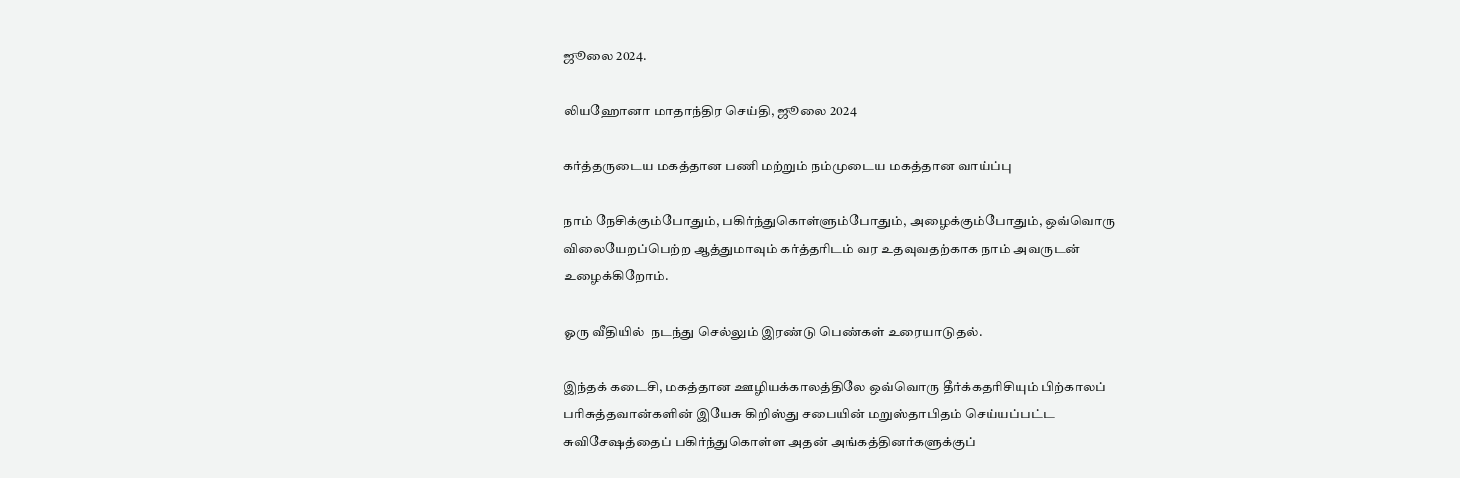ஜூலை 2024.

லியஹோனா மாதாந்திர செய்தி, ஜூலை 2024

கர்த்தருடைய மகத்தான பணி மற்றும் நம்முடைய மகத்தான வாய்ப்பு

நாம் நேசிக்கும்போதும், பகிர்ந்துகொள்ளும்போதும், அழைக்கும்போதும், ஒவ்வொரு விலையேறப்பெற்ற ஆத்துமாவும் கர்த்தரிடம் வர உதவுவதற்காக நாம் அவருடன் உழைக்கிறோம்.

ஓரு வீதியில்  நடந்து செல்லும் இரண்டு பெண்கள் உரையாடுதல்.

இந்தக் கடைசி, மகத்தான ஊழியக்காலத்திலே ஒவ்வொரு தீர்க்கதரிசியும் பிற்காலப் பரிசுத்தவான்களின் இயேசு கிறிஸ்து சபையின் மறுஸ்தாபிதம் செய்யப்பட்ட சுவிசேஷத்தைப் பகிர்ந்துகொள்ள அதன் அங்கத்தினர்களுக்குப்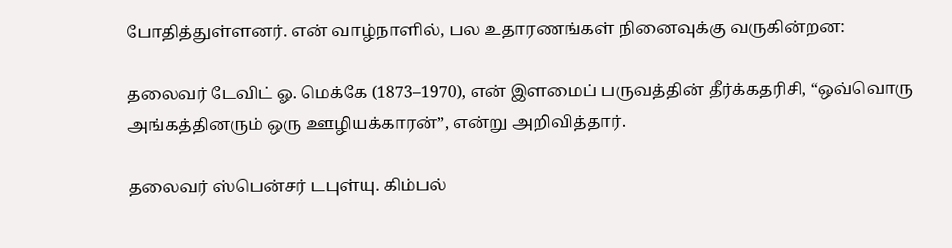போதித்துள்ளனர். என் வாழ்நாளில், பல உதாரணங்கள் நினைவுக்கு வருகின்றன:

தலைவர் டேவிட் ஓ. மெக்கே (1873–1970), என் இளமைப் பருவத்தின் தீர்க்கதரிசி, “ஒவ்வொரு அங்கத்தினரும் ஒரு ஊழியக்காரன்”, என்று அறிவித்தார்.

தலைவர் ஸ்பென்சர் டபுள்யு. கிம்பல்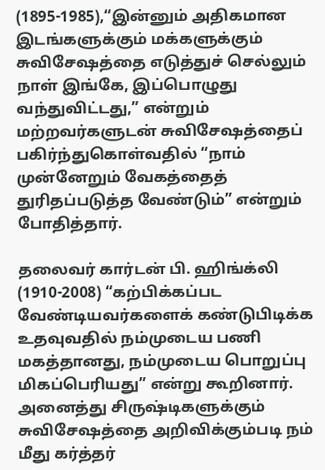(1895-1985),“இன்னும் அதிகமான இடங்களுக்கும் மக்களுக்கும் சுவிசேஷத்தை எடுத்துச் செல்லும் நாள் இங்கே, இப்பொழுது வந்துவிட்டது,” என்றும் மற்றவர்களுடன் சுவிசேஷத்தைப் பகிர்ந்துகொள்வதில் “நாம் முன்னேறும் வேகத்தைத் துரிதப்படுத்த வேண்டும்” என்றும் போதித்தார்.

தலைவர் கார்டன் பி. ஹிங்க்லி (1910-2008) “கற்பிக்கப்பட வேண்டியவர்களைக் கண்டுபிடிக்க உதவுவதில் நம்முடைய பணி மகத்தானது, நம்முடைய பொறுப்பு மிகப்பெரியது” என்று கூறினார். அனைத்து சிருஷ்டிகளுக்கும் சுவிசேஷத்தை அறிவிக்கும்படி நம் மீது கர்த்தர்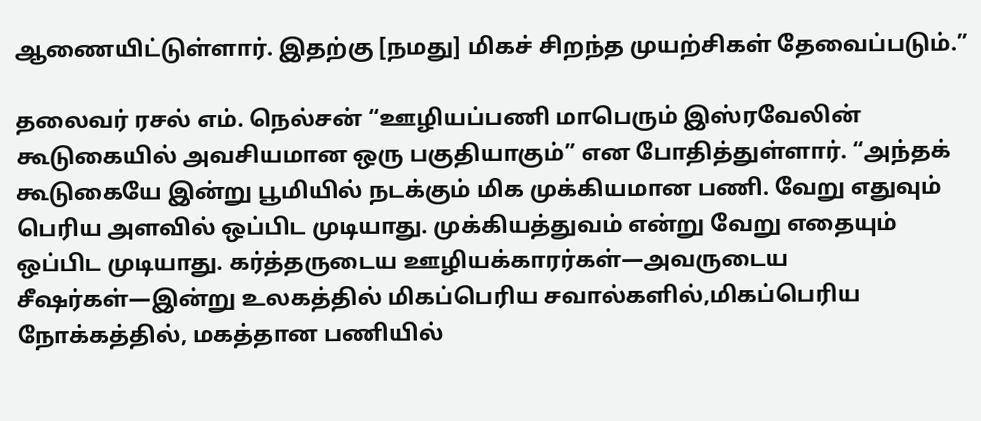ஆணையிட்டுள்ளார். இதற்கு [நமது] மிகச் சிறந்த முயற்சிகள் தேவைப்படும்.”

தலைவர் ரசல் எம். நெல்சன் “ஊழியப்பணி மாபெரும் இஸ்ரவேலின் கூடுகையில் அவசியமான ஒரு பகுதியாகும்” என போதித்துள்ளார். “அந்தக் கூடுகையே இன்று பூமியில் நடக்கும் மிக முக்கியமான பணி. வேறு எதுவும் பெரிய அளவில் ஒப்பிட முடியாது. முக்கியத்துவம் என்று வேறு எதையும் ஒப்பிட முடியாது. கர்த்தருடைய ஊழியக்காரர்கள்—அவருடைய சீஷர்கள்—இன்று உலகத்தில் மிகப்பெரிய சவால்களில்,மிகப்பெரிய நோக்கத்தில், மகத்தான பணியில்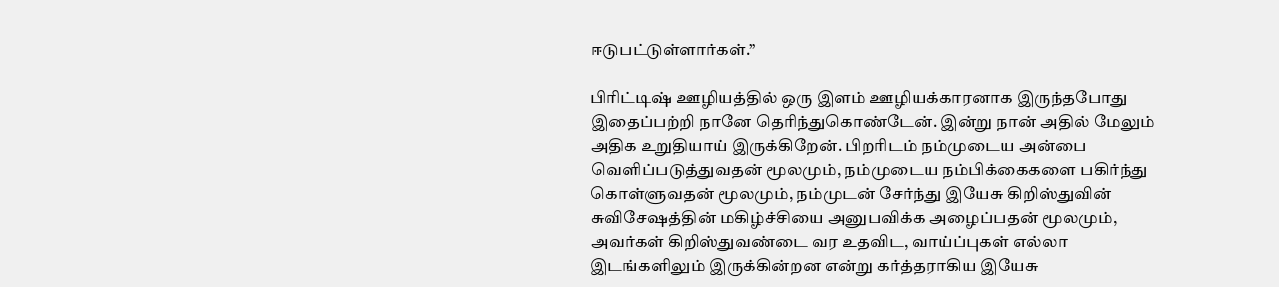ஈடுபட்டுள்ளார்கள்.”

பிரிட்டிஷ் ஊழியத்தில் ஒரு இளம் ஊழியக்காரனாக இருந்தபோது இதைப்பற்றி நானே தெரிந்துகொண்டேன். இன்று நான் அதில் மேலும் அதிக உறுதியாய் இருக்கிறேன். பிறரிடம் நம்முடைய அன்பை வெளிப்படுத்துவதன் மூலமும், நம்முடைய நம்பிக்கைகளை பகிர்ந்து கொள்ளுவதன் மூலமும், நம்முடன் சேர்ந்து இயேசு கிறிஸ்துவின் சுவிசேஷத்தின் மகிழ்ச்சியை அனுபவிக்க அழைப்பதன் மூலமும், அவர்கள் கிறிஸ்துவண்டை வர உதவிட, வாய்ப்புகள் எல்லா இடங்களிலும் இருக்கின்றன என்று கர்த்தராகிய இயேசு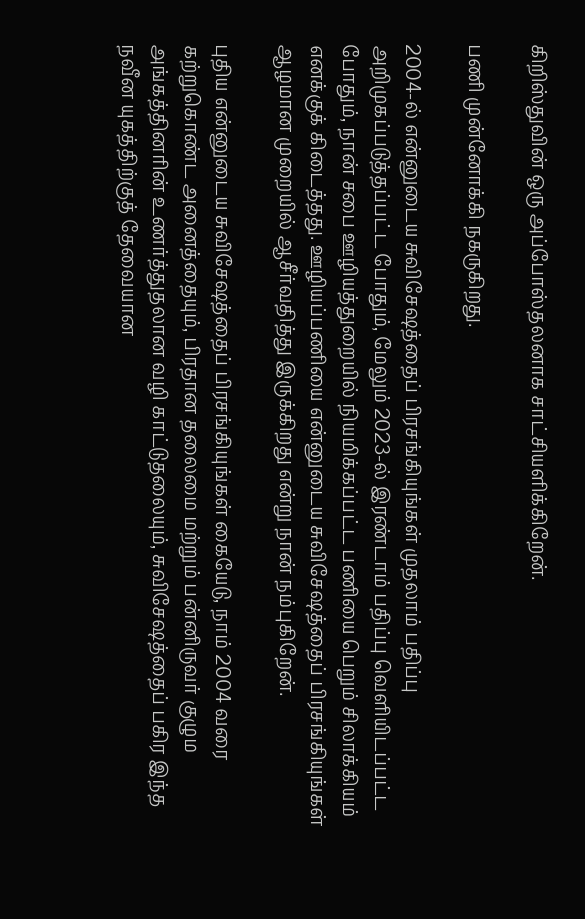கிறிஸ்துவின் ஒரு அப்போஸ்தலனாக சாட்சியளிக்கிறேன்.

பணி முன்னோக்கி நகருகிறது.

2004-ல் என்னுடைய சுவிசேஷத்தைப் பிரசங்கியுங்கள் முதலாம் பதிப்பு அறிமுகப்படுத்தப்பட்ட போதும், மேலும் 2023-ல் இரண்டாம் பதிப்பு வெளியிடப்பட்ட போதும், நான் சபை ஊழியத்துறையில் நியமிக்கப்பட்ட பணியை பெறும் சிலாக்கியம் எனக்குக் கிடைத்தது. ஊழியப்பணியை என்னுடைய சுவிசேஷத்தைப் பிரசங்கியுங்கள் ஆழமான முறையில் ஆசீர்வதித்து இருக்கிறது என்று நான் நம்புகிறேன்.

புதிய என்னுடைய சுவிசேஷத்தைப் பிரசங்கியுங்கள் கையேடு, நாம் 2004 வரை கற்றுகொண்ட அனைத்தையும், பிரதான தலைமை மற்றும் பன்னிருவர் குழும அங்கத்தினரின் உணர்த்துதலான வழி காட்டுதலையும், சுவிசேஷத்தைப் பகிர இந்த நவீன யுகத்திற்குத் தேவையான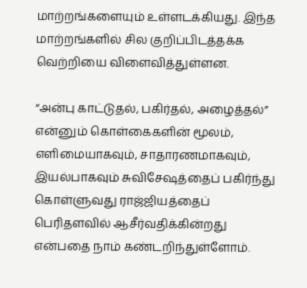மாற்றங்களையும் உள்ளடக்கியது. இந்த மாற்றங்களில் சில குறிப்பிடத்தக்க வெற்றியை விளைவித்துள்ளன.

“அன்பு காட்டுதல், பகிர்தல், அழைத்தல்” என்னும் கொள்கைகளின் மூலம், எளிமையாகவும், சாதாரணமாகவும், இயல்பாகவும் சுவிசேஷத்தைப் பகிர்ந்து கொள்ளுவது ராஜ்ஜியத்தைப் பெரிதளவில் ஆசீர்வதிக்கின்றது என்பதை நாம் கண்டறிந்துள்ளோம்.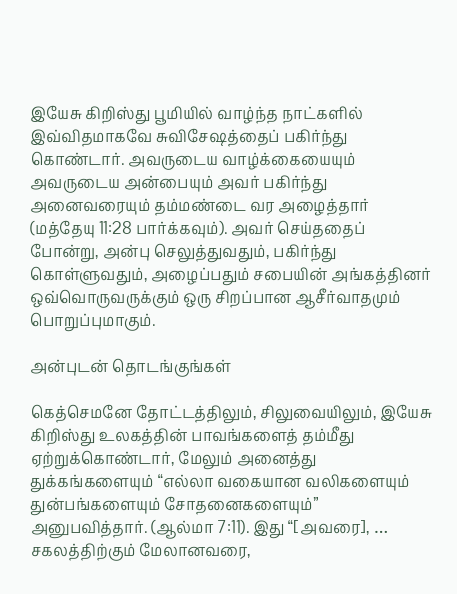இயேசு கிறிஸ்து பூமியில் வாழ்ந்த நாட்களில் இவ்விதமாகவே சுவிசேஷத்தைப் பகிர்ந்து கொண்டார். அவருடைய வாழ்க்கையையும் அவருடைய அன்பையும் அவர் பகிர்ந்து அனைவரையும் தம்மண்டை வர அழைத்தார் (மத்தேயு 11:28 பார்க்கவும்). அவர் செய்ததைப் போன்று, அன்பு செலுத்துவதும், பகிர்ந்து கொள்ளுவதும், அழைப்பதும் சபையின் அங்கத்தினர் ஒவ்வொருவருக்கும் ஒரு சிறப்பான ஆசீர்வாதமும் பொறுப்புமாகும்.

அன்புடன் தொடங்குங்கள்

கெத்செமனே தோட்டத்திலும், சிலுவையிலும், இயேசு கிறிஸ்து உலகத்தின் பாவங்களைத் தம்மீது ஏற்றுக்கொண்டார், மேலும் அனைத்து துக்கங்களையும் “எல்லா வகையான வலிகளையும் துன்பங்களையும் சோதனைகளையும்” அனுபவித்தார். (ஆல்மா 7:11). இது “[அவரை], … சகலத்திற்கும் மேலானவரை,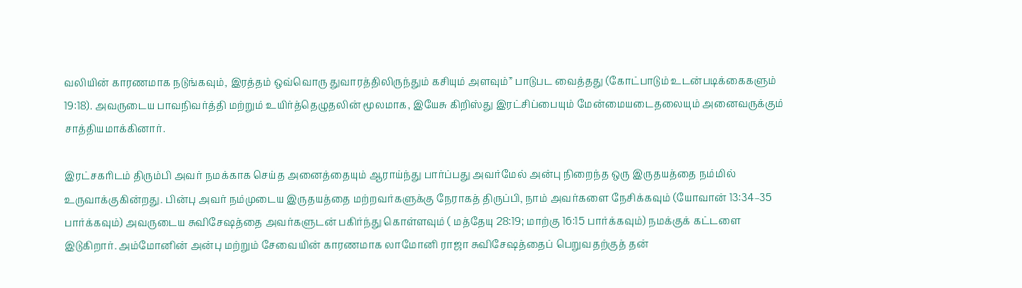வலியின் காரணமாக நடுங்கவும், இரத்தம் ஒவ்வொரு துவாரத்திலிருந்தும் கசியும் அளவும்” பாடுபட வைத்தது (கோட்பாடும் உடன்படிக்கைகளும் 19:18). அவருடைய பாவநிவர்த்தி மற்றும் உயிர்த்தெழுதலின் மூலமாக, இயேசு கிறிஸ்து இரட்சிப்பையும் மேன்மையடைதலையும் அனைவருக்கும் சாத்தியமாக்கினார்.

இரட்சகரிடம் திரும்பி அவர் நமக்காக செய்த அனைத்தையும் ஆராய்ந்து பார்ப்பது அவர்மேல் அன்பு நிறைந்த ஒரு இருதயத்தை நம்மில் உருவாக்குகின்றது. பின்பு அவர் நம்முடைய இருதயத்தை மற்றவர்களுக்கு நேராகத் திருப்பி, நாம் அவர்களை நேசிக்கவும் (யோவான் 13:34–35 பார்க்கவும்) அவருடைய சுவிசேஷத்தை அவர்களுடன் பகிர்ந்து கொள்ளவும் ( மத்தேயு 28:19; மாற்கு 16:15 பார்க்கவும்) நமக்குக் கட்டளை இடுகிறார். அம்மோனின் அன்பு மற்றும் சேவையின் காரணமாக லாமோனி ராஜா சுவிசேஷத்தைப் பெறுவதற்குத் தன்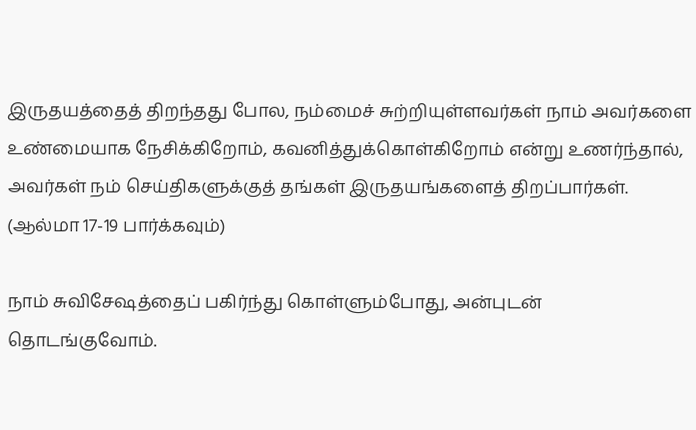இருதயத்தைத் திறந்தது போல, நம்மைச் சுற்றியுள்ளவர்கள் நாம் அவர்களை உண்மையாக நேசிக்கிறோம், கவனித்துக்கொள்கிறோம் என்று உணர்ந்தால், அவர்கள் நம் செய்திகளுக்குத் தங்கள் இருதயங்களைத் திறப்பார்கள். (ஆல்மா 17-19 பார்க்கவும்)

நாம் சுவிசேஷத்தைப் பகிர்ந்து கொள்ளும்போது, அன்புடன் தொடங்குவோம்.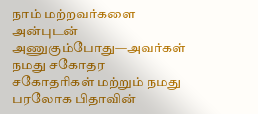நாம் மற்றவர்களை அன்புடன் அணுகும்போது—அவர்கள் நமது சகோதர சகோதரிகள் மற்றும் நமது பரலோக பிதாவின்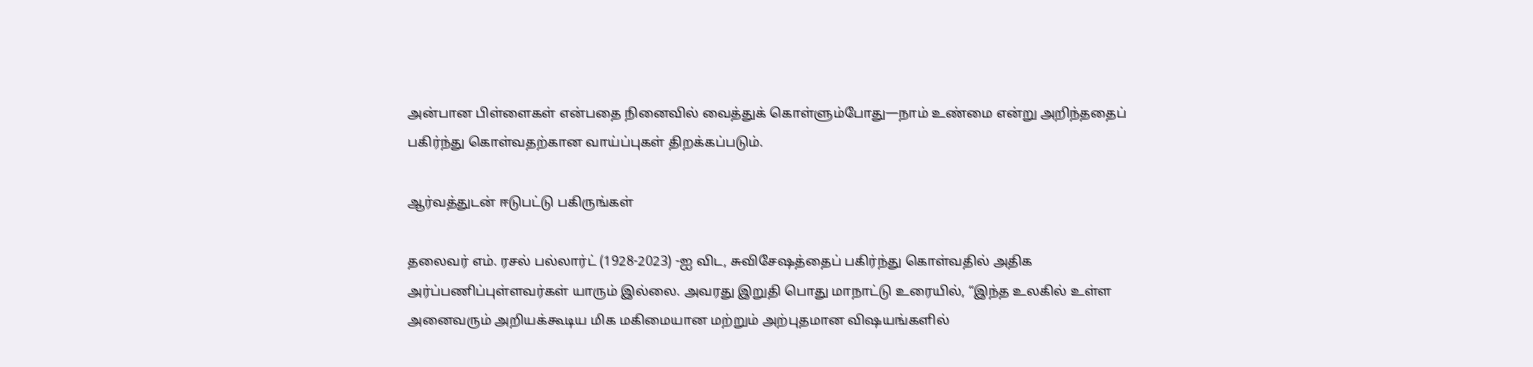அன்பான பிள்ளைகள் என்பதை நினைவில் வைத்துக் கொள்ளும்போது—நாம் உண்மை என்று அறிந்ததைப் பகிர்ந்து கொள்வதற்கான வாய்ப்புகள் திறக்கப்படும்.

ஆர்வத்துடன் ஈடுபட்டு பகிருங்கள்

தலைவர் எம். ரசல் பல்லார்ட் (1928-2023) -ஐ விட, சுவிசேஷத்தைப் பகிர்ந்து கொள்வதில் அதிக அர்ப்பணிப்புள்ளவர்கள் யாரும் இல்லை. அவரது இறுதி பொது மாநாட்டு உரையில், “இந்த உலகில் உள்ள அனைவரும் அறியக்கூடிய மிக மகிமையான மற்றும் அற்புதமான விஷயங்களில்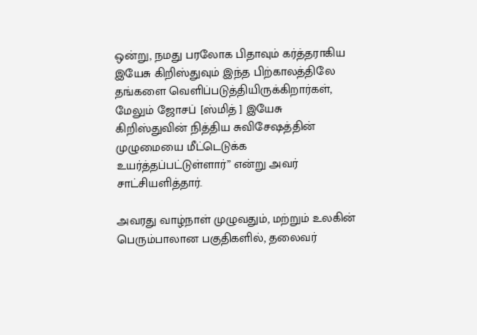ஒன்று, நமது பரலோக பிதாவும் கர்த்தராகிய இயேசு கிறிஸ்துவும் இந்த பிற்காலத்திலே தங்களை வெளிப்படுத்தியிருக்கிறார்கள், மேலும் ஜோசப் [ஸ்மித் ] இயேசு கிறிஸ்துவின் நித்திய சுவிசேஷத்தின் முழுமையை மீட்டெடுக்க உயர்த்தப்பட்டுள்ளார்” என்று அவர் சாட்சியளித்தார்.

அவரது வாழ்நாள் முழுவதும், மற்றும் உலகின் பெரும்பாலான பகுதிகளில், தலைவர்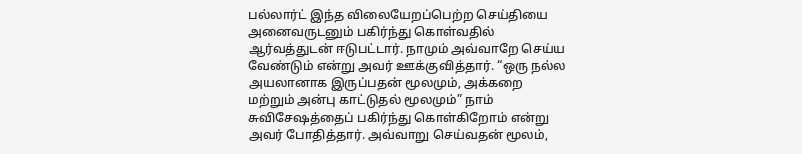பல்லார்ட் இந்த விலையேறப்பெற்ற செய்தியை அனைவருடனும் பகிர்ந்து கொள்வதில் ஆர்வத்துடன் ஈடுபட்டார். நாமும் அவ்வாறே செய்ய வேண்டும் என்று அவர் ஊக்குவித்தார். “ஒரு நல்ல அயலானாக இருப்பதன் மூலமும், அக்கறை மற்றும் அன்பு காட்டுதல் மூலமும்” நாம் சுவிசேஷத்தைப் பகிர்ந்து கொள்கிறோம் என்று அவர் போதித்தார். அவ்வாறு செய்வதன் மூலம்,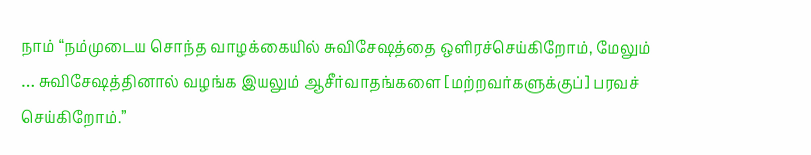நாம் “நம்முடைய சொந்த வாழக்கையில் சுவிசேஷத்தை ஒளிரச்செய்கிறோம், மேலும் … சுவிசேஷத்தினால் வழங்க இயலும் ஆசீர்வாதங்களை [மற்றவர்களுக்குப்] பரவச் செய்கிறோம்.”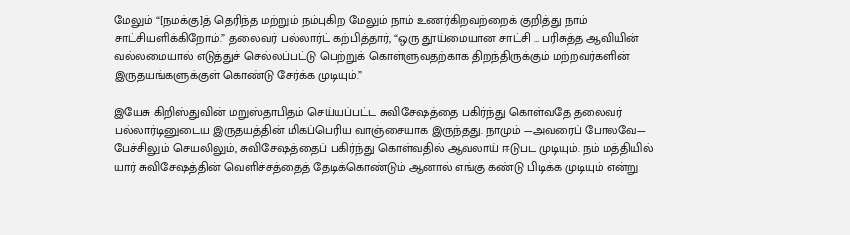மேலும் “[நமக்கு]த் தெரிந்த மற்றும் நம்புகிற மேலும் நாம் உணர்கிறவற்றைக் குறித்து நாம் சாட்சியளிக்கிறோம்.” தலைவர் பல்லார்ட் கற்பித்தார், “ஒரு தூய்மையான சாட்சி … பரிசுத்த ஆவியின் வல்லமையால் எடுத்துச் செல்லப்பட்டு பெற்றுக் கொள்ளுவதற்காக திறந்திருக்கும் மற்றவர்களின் இருதயங்களுக்குள் கொண்டு சேர்க்க முடியும்.”

இயேசு கிறிஸ்துவின் மறுஸ்தாபிதம் செய்யப்பட்ட சுவிசேஷத்தை பகிர்ந்து கொள்வதே தலைவர் பல்லார்டினுடைய இருதயத்தின் மிகப்பெரிய வாஞ்சையாக இருந்தது. நாமும் —அவரைப் போலவே— பேச்சிலும் செயலிலும், சுவிசேஷத்தைப் பகிர்ந்து கொள்வதில் ஆவலாய் ஈடுபட முடியும். நம் மத்தியில் யார் சுவிசேஷத்தின் வெளிச்சத்தைத் தேடிக்கொண்டும் ஆனால் எங்கு கண்டு பிடிக்க முடியும் என்று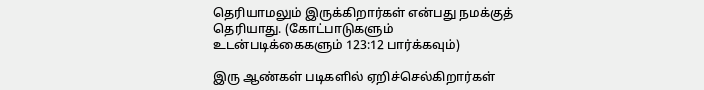தெரியாமலும் இருக்கிறார்கள் என்பது நமக்குத் தெரியாது. (கோட்பாடுகளும் உடன்படிக்கைகளும் 123:12 பார்க்கவும்)

இரு ஆண்கள் படிகளில் ஏறிச்செல்கிறார்கள்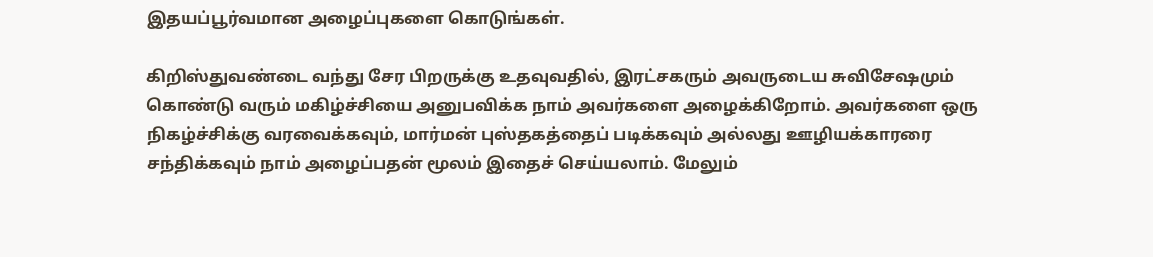இதயப்பூர்வமான அழைப்புகளை கொடுங்கள்.

கிறிஸ்துவண்டை வந்து சேர பிறருக்கு உதவுவதில், இரட்சகரும் அவருடைய சுவிசேஷமும் கொண்டு வரும் மகிழ்ச்சியை அனுபவிக்க நாம் அவர்களை அழைக்கிறோம். அவர்களை ஒரு நிகழ்ச்சிக்கு வரவைக்கவும், மார்மன் புஸ்தகத்தைப் படிக்கவும் அல்லது ஊழியக்காரரை சந்திக்கவும் நாம் அழைப்பதன் மூலம் இதைச் செய்யலாம். மேலும்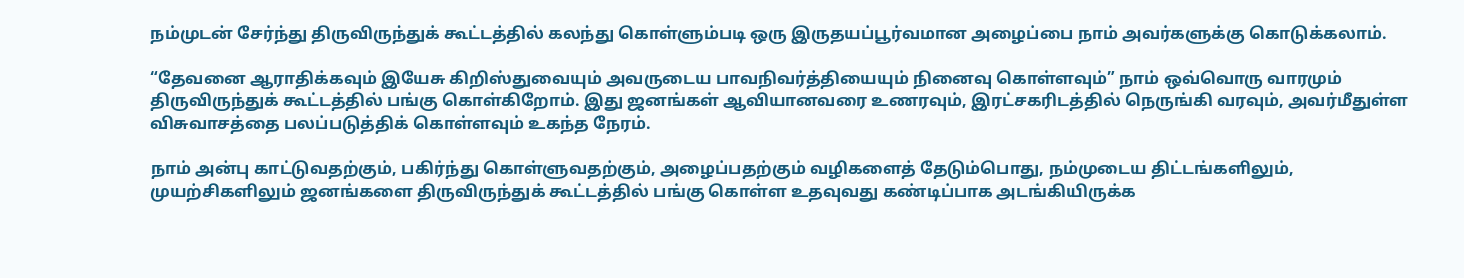நம்முடன் சேர்ந்து திருவிருந்துக் கூட்டத்தில் கலந்து கொள்ளும்படி ஒரு இருதயப்பூர்வமான அழைப்பை நாம் அவர்களுக்கு கொடுக்கலாம்.

“தேவனை ஆராதிக்கவும் இயேசு கிறிஸ்துவையும் அவருடைய பாவநிவர்த்தியையும் நினைவு கொள்ளவும்” நாம் ஒவ்வொரு வாரமும் திருவிருந்துக் கூட்டத்தில் பங்கு கொள்கிறோம். இது ஜனங்கள் ஆவியானவரை உணரவும், இரட்சகரிடத்தில் நெருங்கி வரவும், அவர்மீதுள்ள விசுவாசத்தை பலப்படுத்திக் கொள்ளவும் உகந்த நேரம்.

நாம் அன்பு காட்டுவதற்கும், பகிர்ந்து கொள்ளுவதற்கும், அழைப்பதற்கும் வழிகளைத் தேடும்பொது, நம்முடைய திட்டங்களிலும், முயற்சிகளிலும் ஜனங்களை திருவிருந்துக் கூட்டத்தில் பங்கு கொள்ள உதவுவது கண்டிப்பாக அடங்கியிருக்க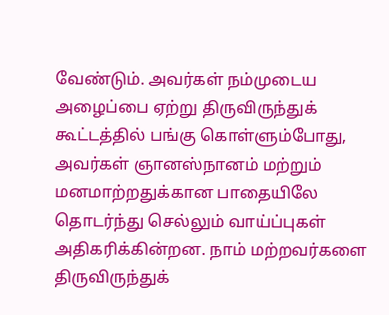வேண்டும். அவர்கள் நம்முடைய அழைப்பை ஏற்று திருவிருந்துக் கூட்டத்தில் பங்கு கொள்ளும்போது, அவர்கள் ஞானஸ்நானம் மற்றும் மனமாற்றதுக்கான பாதையிலே தொடர்ந்து செல்லும் வாய்ப்புகள் அதிகரிக்கின்றன. நாம் மற்றவர்களை திருவிருந்துக்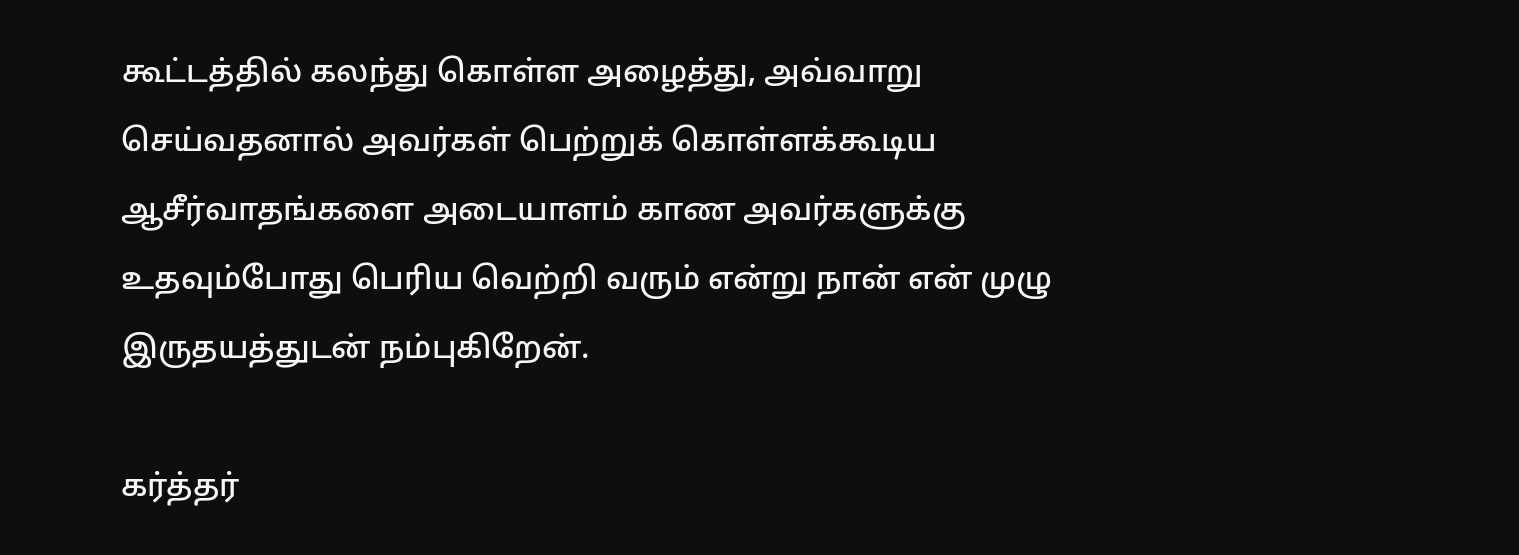கூட்டத்தில் கலந்து கொள்ள அழைத்து, அவ்வாறு செய்வதனால் அவர்கள் பெற்றுக் கொள்ளக்கூடிய ஆசீர்வாதங்களை அடையாளம் காண அவர்களுக்கு உதவும்போது பெரிய வெற்றி வரும் என்று நான் என் முழு இருதயத்துடன் நம்புகிறேன்.

கர்த்தர்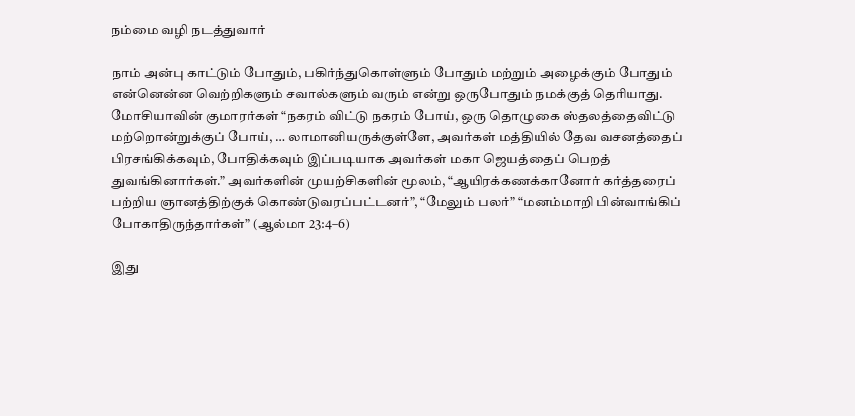நம்மை வழி நடத்துவார்

நாம் அன்பு காட்டும் போதும், பகிர்ந்துகொள்ளும் போதும் மற்றும் அழைக்கும் போதும் என்னென்ன வெற்றிகளும் சவால்களும் வரும் என்று ஒருபோதும் நமக்குத் தெரியாது. மோசியாவின் குமாரர்கள் “நகரம் விட்டு நகரம் போய், ஒரு தொழுகை ஸ்தலத்தைவிட்டு மற்றொன்றுக்குப் போய், … லாமானியருக்குள்ளே, அவர்கள் மத்தியில் தேவ வசனத்தைப் பிரசங்கிக்கவும், போதிக்கவும் இப்படியாக அவர்கள் மகா ஜெயத்தைப் பெறத் துவங்கினார்கள்.” அவர்களின் முயற்சிகளின் மூலம், “ஆயிரக்கணக்கானோர் கர்த்தரைப் பற்றிய ஞானத்திற்குக் கொண்டுவரப்பட்டனர்”, “மேலும் பலர்” “மனம்மாறி பின்வாங்கிப் போகாதிருந்தார்கள்” (ஆல்மா 23:4–6)

இது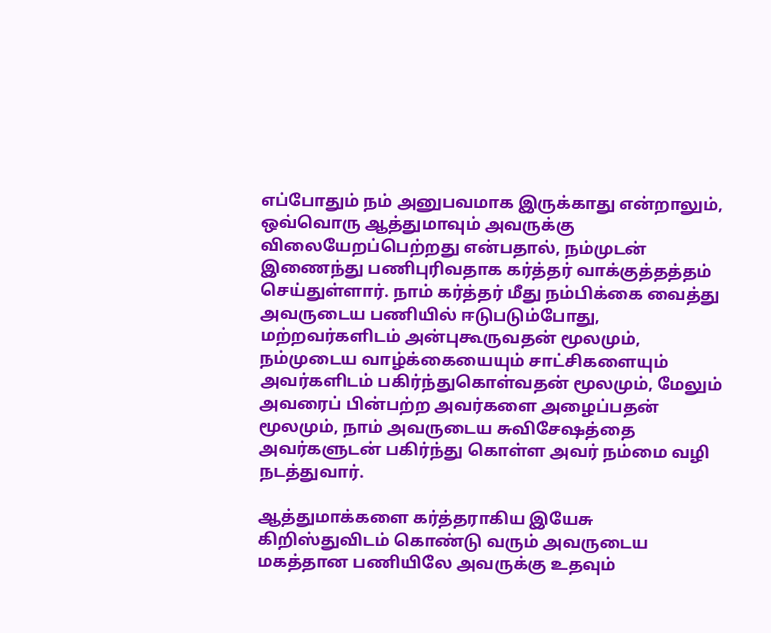எப்போதும் நம் அனுபவமாக இருக்காது என்றாலும், ஒவ்வொரு ஆத்துமாவும் அவருக்கு விலையேறப்பெற்றது என்பதால், நம்முடன் இணைந்து பணிபுரிவதாக கர்த்தர் வாக்குத்தத்தம் செய்துள்ளார். நாம் கர்த்தர் மீது நம்பிக்கை வைத்து அவருடைய பணியில் ஈடுபடும்போது, மற்றவர்களிடம் அன்புகூருவதன் மூலமும், நம்முடைய வாழ்க்கையையும் சாட்சிகளையும் அவர்களிடம் பகிர்ந்துகொள்வதன் மூலமும், மேலும் அவரைப் பின்பற்ற அவர்களை அழைப்பதன் மூலமும், நாம் அவருடைய சுவிசேஷத்தை அவர்களுடன் பகிர்ந்து கொள்ள அவர் நம்மை வழி நடத்துவார்.

ஆத்துமாக்களை கர்த்தராகிய இயேசு கிறிஸ்துவிடம் கொண்டு வரும் அவருடைய மகத்தான பணியிலே அவருக்கு உதவும்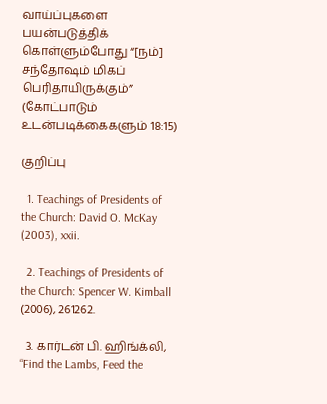வாய்ப்புகளை பயன்படுத்திக் கொள்ளும்போது “[நம்] சந்தோஷம் மிகப் பெரிதாயிருக்கும்” (கோட்பாடும் உடன்படிக்கைகளும் 18:15)

குறிப்பு

  1. Teachings of Presidents of the Church: David O. McKay (2003), xxii.

  2. Teachings of Presidents of the Church: Spencer W. Kimball (2006), 261262.

  3. கார்டன் பி. ஹிங்க்லி, “Find the Lambs, Feed the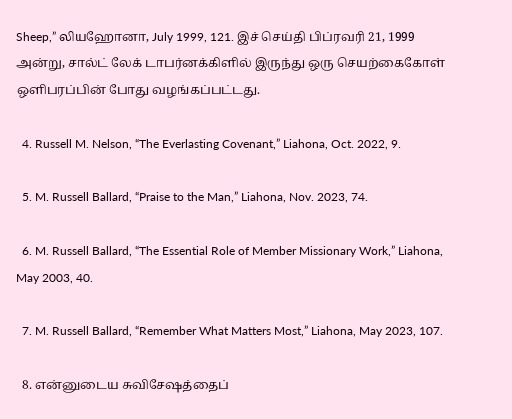Sheep,” லியஹோனா, July 1999, 121. இச் செய்தி பிப்ரவரி 21, 1999 அன்று, சால்ட் லேக் டாபர்னக்கிளில் இருந்து ஒரு செயற்கைகோள் ஒளிபரப்பின் போது வழங்கப்பட்டது.

  4. Russell M. Nelson, “The Everlasting Covenant,” Liahona, Oct. 2022, 9.

  5. M. Russell Ballard, “Praise to the Man,” Liahona, Nov. 2023, 74.

  6. M. Russell Ballard, “The Essential Role of Member Missionary Work,” Liahona, May 2003, 40.

  7. M. Russell Ballard, “Remember What Matters Most,” Liahona, May 2023, 107.

  8. என்னுடைய சுவிசேஷத்தைப்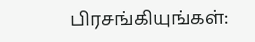பிரசங்கியுங்கள்: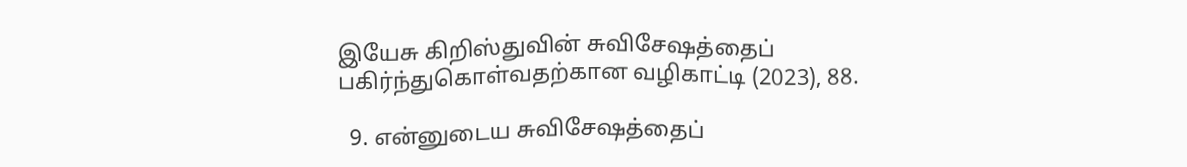இயேசு கிறிஸ்துவின் சுவிசேஷத்தைப் பகிர்ந்துகொள்வதற்கான வழிகாட்டி (2023), 88.

  9. என்னுடைய சுவிசேஷத்தைப்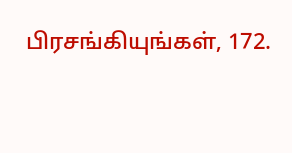பிரசங்கியுங்கள், 172.